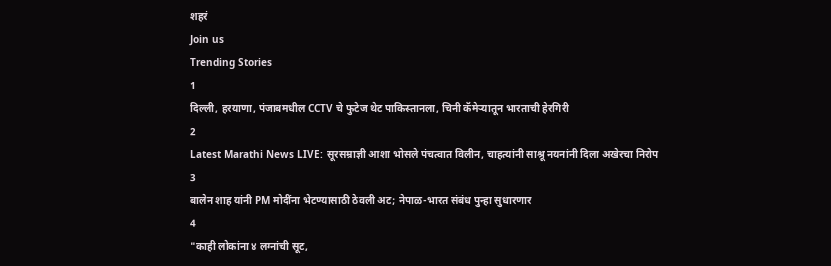शहरं
Join us
Trending Stories
1
दिल्ली, हरयाणा, पंजाबमधील CCTV चे फुटेज थेट पाकिस्तानला, चिनी कॅमेऱ्यातून भारताची हेरगिरी
2
Latest Marathi News LIVE: सूरसम्राज्ञी आशा भोसले पंचत्वात विलीन, चाहत्यांनी साश्रू नयनांनी दिला अखेरचा निरोप
3
बालेन शाह यांनी PM मोदींना भेटण्यासाठी ठेवली अट; नेपाळ-भारत संबंध पुन्हा सुधारणार
4
"काही लोकांना ४ लग्नांची सूट,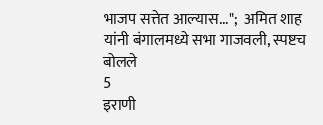भाजप सत्तेत आल्यास...";  अमित शाह यांनी बंगालमध्ये सभा गाजवली, स्पष्टच बोलले
5
इराणी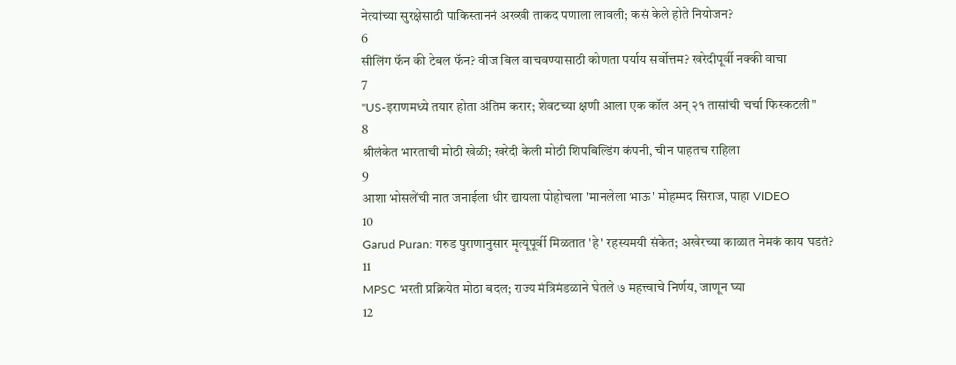नेत्यांच्या सुरक्षेसाठी पाकिस्ताननं अख्खी ताकद पणाला लावली; कसं केले होते नियोजन?
6
सीलिंग फॅन की टेबल फॅन? वीज बिल वाचवण्यासाठी कोणता पर्याय सर्वोत्तम? खरेदीपूर्वी नक्की वाचा
7
"US-इराणमध्ये तयार होता अंतिम करार; शेवटच्या क्षणी आला एक कॉल अन् २१ तासांची चर्चा फिस्कटली"
8
श्रीलंकेत भारताची मोठी खेळी; खरेदी केली मोठी शिपबिल्डिंग कंपनी, चीन पाहतच राहिला
9
आशा भोसलेंची नात जनाईला धीर द्यायला पोहोचला 'मानलेला भाऊ' मोहम्मद सिराज, पाहा VIDEO
10
Garud Puran: गरुड पुराणानुसार मृत्यूपूर्वी मिळतात 'हे' रहस्यमयी संकेत; अखेरच्या काळात नेमकं काय घडतं?
11
MPSC भरती प्रक्रियेत मोठा बदल; राज्य मंत्रिमंडळाने घेतले ७ महत्त्वाचे निर्णय, जाणून घ्या
12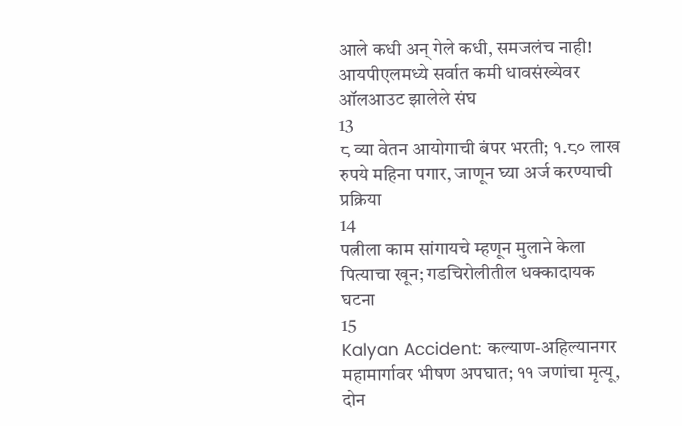आले कधी अन् गेले कधी, समजलंच नाही! आयपीएलमध्ये सर्वात कमी धावसंख्येवर ऑलआउट झालेले संघ
13
८ व्या वेतन आयोगाची बंपर भरती; १.८० लाख रुपये महिना पगार, जाणून घ्या अर्ज करण्याची प्रक्रिया
14
पत्नीला काम सांगायचे म्हणून मुलाने केला पित्याचा खून; गडचिरोलीतील धक्कादायक घटना
15
Kalyan Accident: कल्याण-अहिल्यानगर महामार्गावर भीषण अपघात; ११ जणांचा मृत्यू, दोन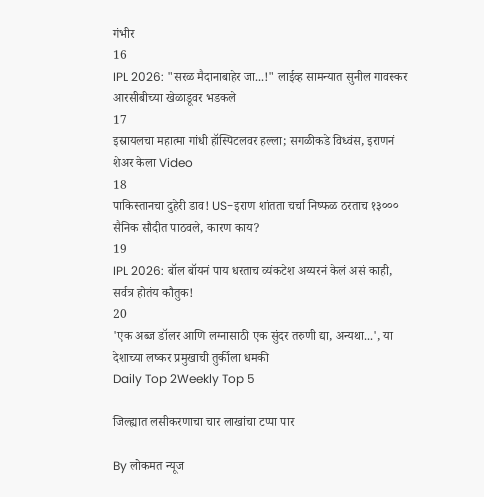गंभीर
16
IPL 2026: "सरळ मैदानाबाहेर जा...!" लाईव्ह सामन्यात सुनील गावस्कर आरसीबीच्या खेळाडूवर भडकले
17
इस्रायलचा महात्मा गांधी हॉस्पिटलवर हल्ला; सगळीकडे विध्वंस, इराणनं शेअर केला Video
18
पाकिस्तानचा दुहेरी डाव! US-इराण शांतता चर्चा निष्फळ ठरताच १३००० सैनिक सौदीत पाठवले, कारण काय?
19
IPL 2026: बॉल बॉयनं पाय धरताच व्यंकटेश अय्यरनं केलं असं काही, सर्वत्र होतंय कौतुक!
20
'एक अब्ज डॉलर आणि लग्नासाठी एक सुंदर तरुणी द्या, अन्यथा...', या देशाच्या लष्कर प्रमुखाची तुर्कीला धमकी
Daily Top 2Weekly Top 5

जिल्ह्यात लसीकरणाचा चार लाखांचा टप्पा पार

By लोकमत न्यूज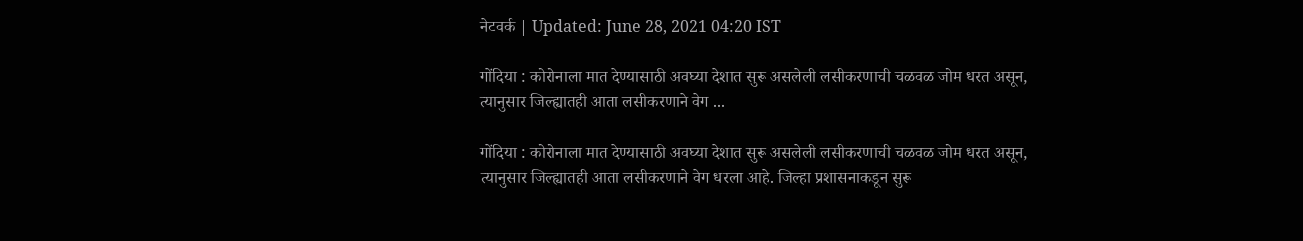नेटवर्क | Updated: June 28, 2021 04:20 IST

गोंदिया : कोरोनाला मात देण्यासाठी अवघ्या देशात सुरू असलेली लसीकरणाची चळवळ जोम धरत असून, त्यानुसार जिल्ह्यातही आता लसीकरणाने वेग ...

गोंदिया : कोरोनाला मात देण्यासाठी अवघ्या देशात सुरू असलेली लसीकरणाची चळवळ जोम धरत असून, त्यानुसार जिल्ह्यातही आता लसीकरणाने वेग धरला आहे. जिल्हा प्रशासनाकडून सुरू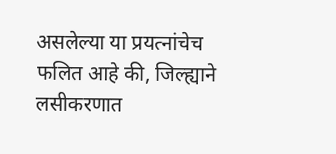असलेल्या या प्रयत्नांचेच फलित आहे की, जिल्ह्याने लसीकरणात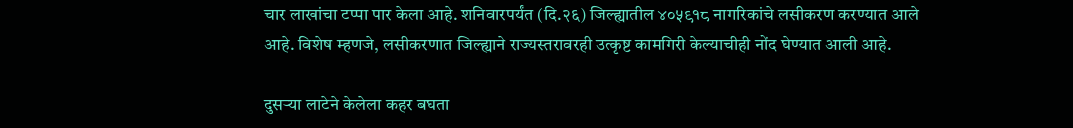चार लाखांचा टप्पा पार केला आहे. शनिवारपर्यंत (दि.२६) जिल्ह्यातील ४०५९१८ नागरिकांचे लसीकरण करण्यात आले आहे. विशेष म्हणजे, लसीकरणात जिल्ह्याने राज्यस्तरावरही उत्कृष्ट कामगिरी केल्याचीही नोंद घेण्यात आली आहे.

दुसऱ्या लाटेने केलेला कहर बघता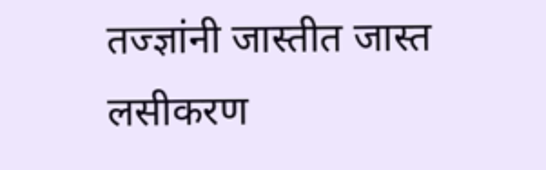तज्ज्ञांनी जास्तीत जास्त लसीकरण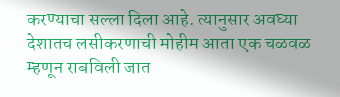करण्याचा सल्ला दिला आहे. त्यानुसार अवघ्या देशातच लसीकरणाची मोहीम आता एक च‌ळवळ म्हणून राबविली जात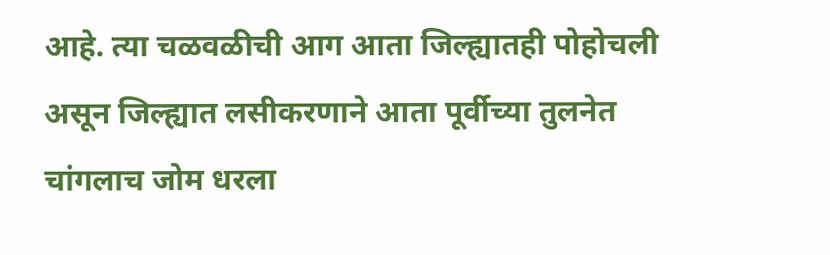आहे. त्या चळवळीची आग आता जिल्ह्यातही पोहोचली असून जिल्ह्यात लसीकरणाने आता पूर्वीच्या तुलनेत चांगलाच जोम धरला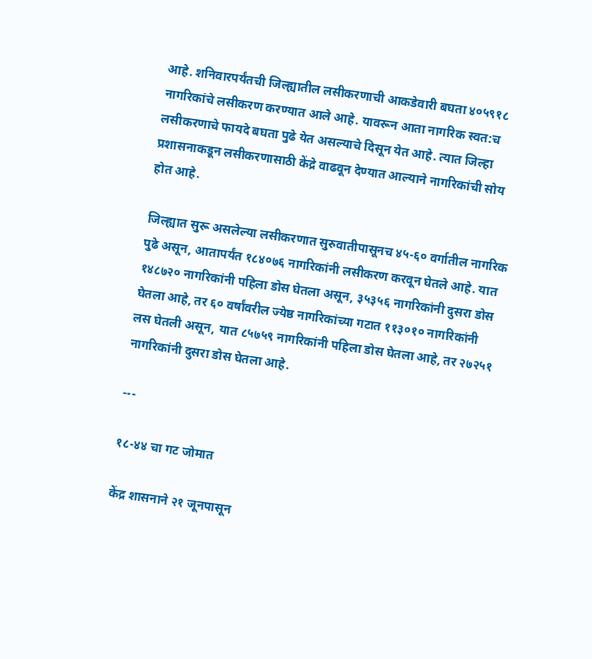आहे. शनिवारपर्यंतची जिल्ह्यातील लसीकरणाची आकडेवारी बघता ४०५९१८ नागरिकांचे लसीकरण करण्यात आले आहे. यावरून आता नागरिक स्वत:च लसीकरणाचे फायदे बघता पुढे येत असल्याचे दिसून येत आहे. त्यात जिल्हा प्रशासनाकडून लसीकरणासाठी केंद्रे वाढवून देण्यात आल्याने नागरिकांची सोय होत आहे.

जिल्ह्यात सुरू असलेल्या लसीकरणात सुरुवातीपासूनच ४५-६० वर्गातील नागरिक पुढे असून, आतापर्यंत १८४०७६ नागरिकांनी लसीकरण करवून घेतले आहे. यात १४८७२० नागरिकांनी पहिला डोस घेतला असून, ३५३५६ नागरिकांनी दुसरा डोस घेतला आहे, तर ६० वर्षांवरील ज्येष्ठ नागरिकांच्या गटात ११३०१० नागरिकांनी लस घेतली असून, यात ८५७५९ नागरिकांनी पहिला डोस घेतला आहे, तर २७२५१ नागरिकांनी दुसरा डोस घेतला आहे.

---

१८-४४ चा गट जोमात

केंद्र शासनाने २१ जूनपासून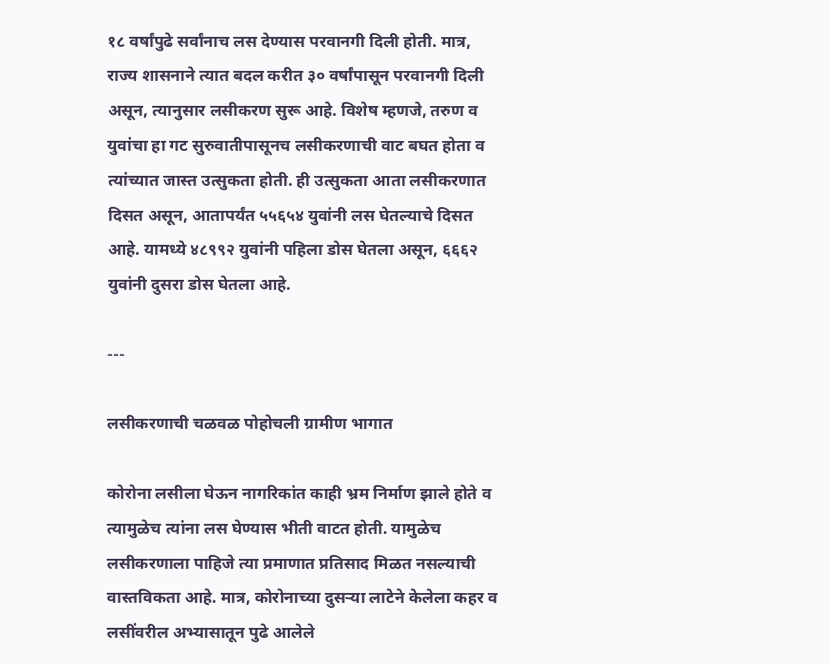१८ वर्षांपुढे सर्वांनाच लस देण्यास परवानगी दिली होती. मात्र, राज्य शासनाने त्यात बदल करीत ३० वर्षांपासून परवानगी दिली असून, त्यानुसार लसीकरण सुरू आहे. विशेष म्हणजे, तरुण व युवांचा हा गट सुरुवातीपासूनच लसीकरणाची वाट बघत होता व त्यांच्यात जास्त उत्सुकता होती. ही उत्सुकता आता लसीकरणात दिसत असून, आतापर्यंत ५५६५४ युवांनी लस घेतल्याचे दिसत आहे. यामध्ये ४८९९२ युवांनी पहिला डोस घेतला असून, ६६६२ युवांनी दुसरा डोस घेतला आहे.

---

लसीकरणाची चळवळ पोहोचली ग्रामीण भागात

कोरोना लसीला घेऊन नागरिकांत काही भ्रम निर्माण झाले होते व त्यामुळेच त्यांना लस घेण्यास भीती वाटत होती. यामुळेच लसीकरणाला पाहिजे त्या प्रमाणात प्रतिसाद मिळत नसल्याची वास्तविकता आहे. मात्र, कोरोनाच्या दुसऱ्या लाटेने केलेला कहर व लसींवरील अभ्यासातून पुढे आलेले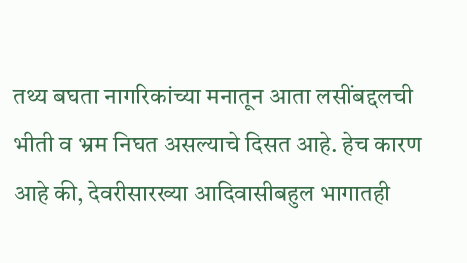तथ्य बघता नागरिकांच्या मनातून आता लसींबद्दलची भीती व भ्रम निघत असल्याचे दिसत आहे. हेच कारण आहे की, देवरीसारख्या आदिवासीबहुल भागातही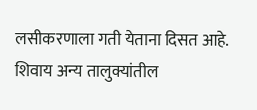लसीकरणाला गती येताना दिसत आहे. शिवाय अन्य तालुक्यांतील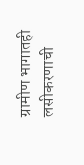ग्रामीण भागातही लसीकरणाची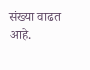संख्या वाढत आहे.